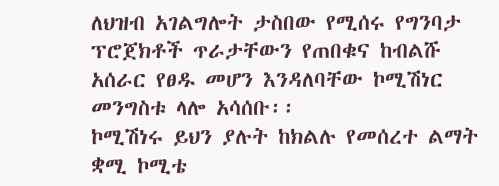ለህዝብ አገልግሎት ታስበው የሚሰሩ የግንባታ ፕሮጀክቶች ጥራታቸውን የጠበቁና ከብልሹ አሰራር የፀዱ መሆን እንዳለባቸው ኮሚሽነር መንግስቱ ላሎ አሳሰቡ፡፡
ኮሚሽነሩ ይህን ያሉት ከክልሉ የመሰረተ ልማት ቋሚ ኮሚቴ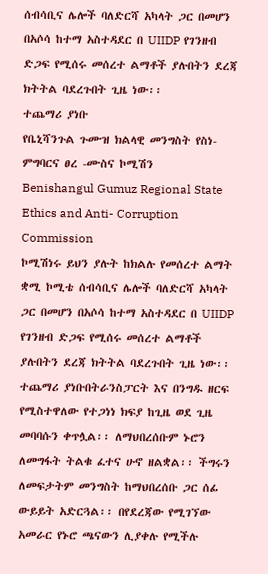ሰብሳቢና ሌሎች ባለድርሻ አካላት ጋር በመሆን በአሶሳ ከተማ አስተዳደር በ UIIDP የገንዘብ ድጋፍ የሚሰሩ መሰረተ ልማቶች ያሉበትን ደረጃ ክትትል ባደረጉበት ጊዜ ነው፡፡
ተጨማሪ ያነቡ
የቤኒሻንጉል ጉሙዝ ክልላዊ መንግስት የስነ-ምግባርና ፀረ -ሙስና ኮሚሽን
Benishangul Gumuz Regional State Ethics and Anti- Corruption Commission
ኮሚሽነሩ ይህን ያሉት ከክልሉ የመሰረተ ልማት ቋሚ ኮሚቴ ሰብሳቢና ሌሎች ባለድርሻ አካላት ጋር በመሆን በአሶሳ ከተማ አስተዳደር በ UIIDP የገንዘብ ድጋፍ የሚሰሩ መሰረተ ልማቶች ያሉበትን ደረጃ ክትትል ባደረጉበት ጊዜ ነው፡፡
ተጨማሪ ያነቡበትራንስፓርት እና በንግዱ ዘርፍ የሚስተዋለው የተጋነነ ክፍያ ከጊዜ ወደ ጊዜ መባባሱን ቀጥሏል፡፡ ለማህበረሰቡም ኑሮን ለመግፋት ትልቁ ፈተና ሁኖ ዘልቋል፡፡ ችግሩን ለመፍታትም መንግስት ከማህበረሰቡ ጋር ሰፊ ውይይት አድርጓል፡፡ በየደረጃው የሚገኘው አመራር የኑሮ ጫናውን ሊያቀሉ የሚችሉ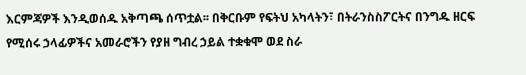እርምጃዎች እንዲወሰዱ አቅጣጫ ሰጥቷል፡፡ በቅርቡም የፍትህ አካላትን፣ በትራንስስፖርትና በንግዱ ዘርፍ የሚሰሩ ኃላፊዎችና አመራሮችን የያዘ ግብረ ኃይል ተቋቁሞ ወደ ስራ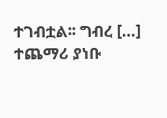ተገብቷል፡፡ ግብረ […]
ተጨማሪ ያነቡ